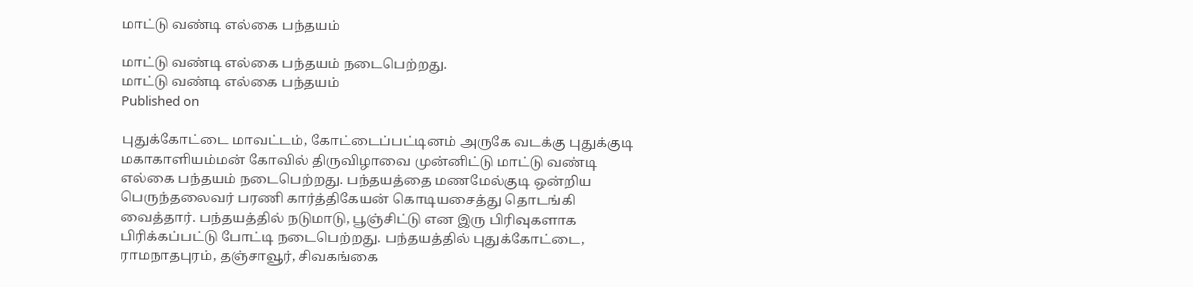மாட்டு வண்டி எல்கை பந்தயம்

மாட்டு வண்டி எல்கை பந்தயம் நடைபெற்றது.
மாட்டு வண்டி எல்கை பந்தயம்
Published on

புதுக்கோட்டை மாவட்டம், கோட்டைப்பட்டினம் அருகே வடக்கு புதுக்குடி மகாகாளியம்மன் கோவில் திருவிழாவை முன்னிட்டு மாட்டு வண்டி எல்கை பந்தயம் நடைபெற்றது. பந்தயத்தை மணமேல்குடி ஒன்றிய பெருந்தலைவர் பரணி கார்த்திகேயன் கொடியசைத்து தொடங்கி வைத்தார். பந்தயத்தில் நடுமாடு, பூஞ்சிட்டு என இரு பிரிவுகளாக பிரிக்கப்பட்டு போட்டி நடைபெற்றது. பந்தயத்தில் புதுக்கோட்டை, ராமநாதபுரம், தஞ்சாவூர், சிவகங்கை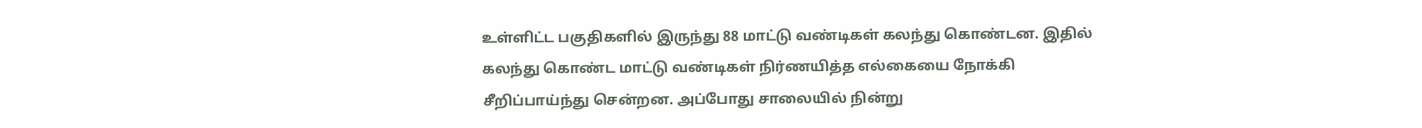உள்ளிட்ட பகுதிகளில் இருந்து 88 மாட்டு வண்டிகள் கலந்து கொண்டன. இதில் கலந்து கொண்ட மாட்டு வண்டிகள் நிர்ணயித்த எல்கையை நோக்கி சீறிப்பாய்ந்து சென்றன. அப்போது சாலையில் நின்று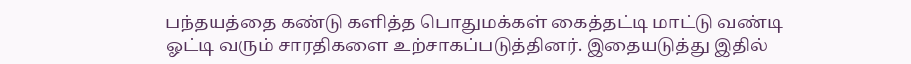பந்தயத்தை கண்டு களித்த பொதுமக்கள் கைத்தட்டி மாட்டு வண்டி ஓட்டி வரும் சாரதிகளை உற்சாகப்படுத்தினர். இதையடுத்து இதில்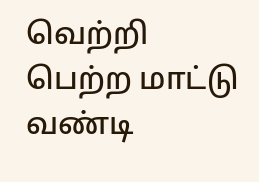வெற்றி பெற்ற மாட்டு வண்டி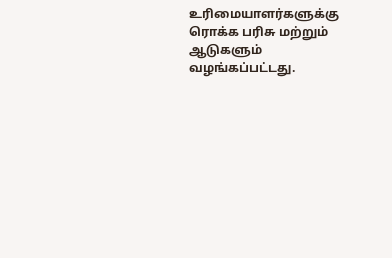உரிமையாளர்களுக்கு ரொக்க பரிசு மற்றும் ஆடுகளும் வழங்கப்பட்டது.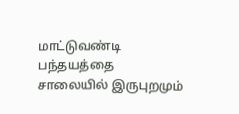மாட்டுவண்டி பந்தயத்தை சாலையில் இருபுறமும்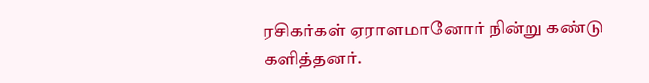ரசிகர்கள் ஏராளமானோர் நின்று கண்டு களித்தனர்.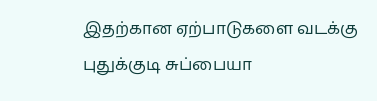இதற்கான ஏற்பாடுகளை வடக்கு புதுக்குடி சுப்பையா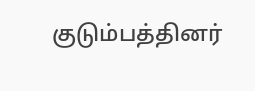குடும்பத்தினர்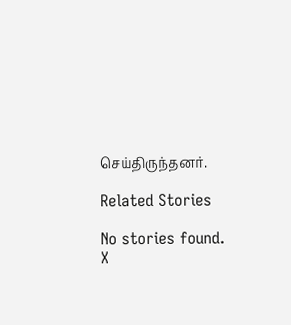செய்திருந்தனர்.

Related Stories

No stories found.
X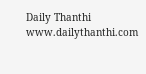Daily Thanthi
www.dailythanthi.com